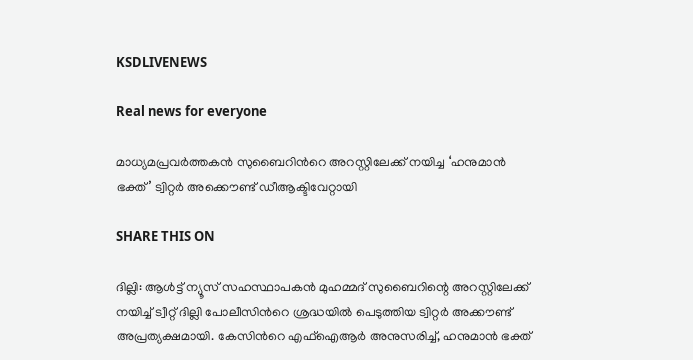KSDLIVENEWS

Real news for everyone

മാധ്യമപ്രവ‍ര്‍ത്തകന്‍ സുബൈറിന്‍റെ അറസ്റ്റിലേക്ക് നയിച്ച ‘ഹനുമാന്‍ ഭക്ത്’ ട്വിറ്റര്‍ അക്കൌണ്ട് ഡീആക്ടിവേറ്റായി

SHARE THIS ON

ദില്ലി: ആള്‍ട്ട് ന്യൂസ് സഹസ്ഥാപകന്‍ മുഹമ്മദ് സുബൈറിന്റെ അറസ്റ്റിലേക്ക് നയിച്ച്‌ ട്വീറ്റ് ദില്ലി പോലീസിന്‍റെ ശ്രദ്ധയില്‍ പെടുത്തിയ ട്വിറ്റര്‍ അക്കൗണ്ട് അപ്രത്യക്ഷമായി. കേസിന്‍റെ എഫ്‌ഐആര്‍ അനുസരിച്ച്‌, ഹനുമാന്‍ ഭക്ത്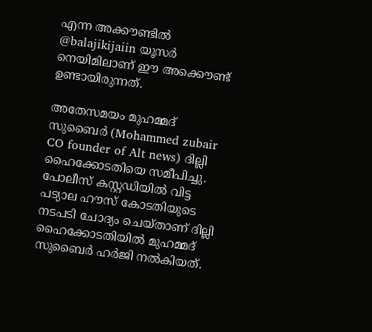എന്ന അക്കൗണ്ടില്‍ @balajikijaiin യൂസര്‍ നെയിമിലാണ് ഈ അക്കൌണ്ട് ഉണ്ടായിരുന്നത്.

അതേസമയം മുഹമ്മദ് സുബൈര്‍ (Mohammed zubair CO founder of Alt news) ദില്ലി ഹൈക്കോടതിയെ സമീപിച്ചു. പോലീസ് കസ്റ്റഡിയില്‍ വിട്ട പട്യാല ഹൗസ് കോടതിയുടെ നടപടി ചോദ്യം ചെയ്താണ് ദില്ലി ഹൈക്കോടതിയില്‍ മുഹമ്മദ് സുബൈര്‍ ഹര്‍ജി നല്‍കിയത്.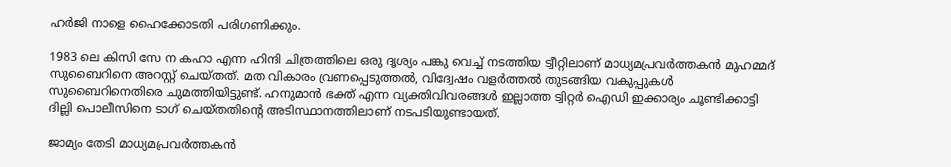ഹര്‍ജി നാളെ ഹൈക്കോടതി പരിഗണിക്കും.

1983 ലെ കിസി സേ ന കഹാ എന്ന ഹിന്ദി ചിത്രത്തിലെ ഒരു ദൃശ്യം പങ്കു വെച്ച്‌ നടത്തിയ ട്വീറ്റിലാണ് മാധ്യമപ്രവര്‍ത്തകന്‍ മുഹമ്മദ് സുബൈറിനെ അറസ്റ്റ് ചെയ്തത്. മത വികാരം വ്രണപ്പെടുത്തല്‍, വിദ്വേഷം വളര്‍ത്തല്‍ തുടങ്ങിയ വകുപ്പുകള്‍ സുബൈറിനെതിരെ ചുമത്തിയിട്ടുണ്ട്. ഹനുമാന്‍ ഭക്ത് എന്ന വ്യക്തിവിവരങ്ങള്‍ ഇല്ലാത്ത ട്വിറ്റര്‍ ഐ‍ഡി ഇക്കാര്യം ചൂണ്ടിക്കാട്ടി ദില്ലി പൊലീസിനെ ടാഗ് ചെയ്തതിന്‍റെ അടിസ്ഥാനത്തിലാണ് നടപടിയുണ്ടായത്.

ജാമ്യം തേടി മാധ്യമപ്രവ‍ര്‍ത്തകന്‍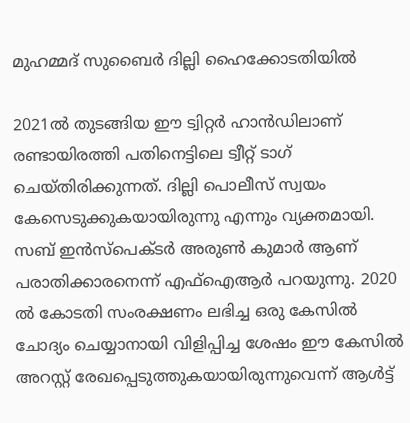മുഹമ്മദ് സുബൈര്‍ ദില്ലി ഹൈക്കോടതിയില്‍

2021ല്‍ തുടങ്ങിയ ഈ ട്വിറ്റര്‍ ഹാന്‍ഡിലാണ് രണ്ടായിരത്തി പതിനെട്ടിലെ ട്വീറ്റ് ടാഗ് ചെയ്തിരിക്കുന്നത്. ദില്ലി പൊലീസ് സ്വയം കേസെടുക്കുകയായിരുന്നു എന്നും വ്യക്തമായി. സബ് ഇന്‍സ്പെക്ടര്‍ അരുണ്‍ കുമാര്‍‍ ആണ് പരാതിക്കാരനെന്ന് എഫ്‌ഐആര്‍ പറയുന്നു. 2020 ല്‍ കോടതി സംരക്ഷണം ലഭിച്ച ഒരു കേസില്‍ ചോദ്യം ചെയ്യാനായി വിളിപ്പിച്ച ശേഷം ഈ കേസില്‍ അറസ്റ്റ് രേഖപ്പെടുത്തുകയായിരുന്നുവെന്ന് ആള്‍ട്ട്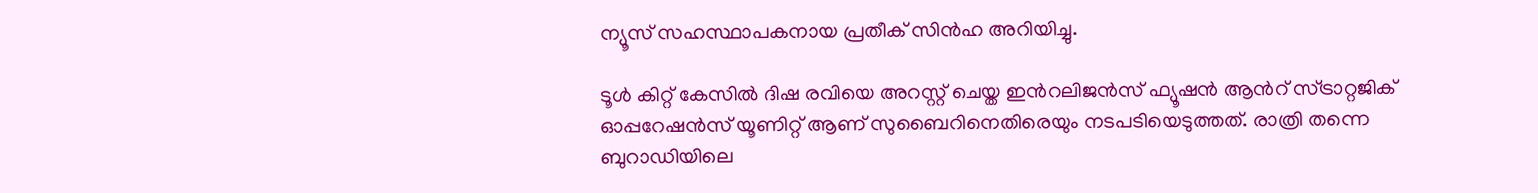ന്യൂസ് സഹസ്ഥാപകനായ പ്രതീക് സിന്‍ഹ അറിയിച്ചു.

ടൂള്‍ കിറ്റ് കേസില്‍ ദിഷ രവിയെ അറസ്റ്റ് ചെയ്ത ഇന്‍റലിജന്‍സ് ഫ്യൂഷന്‍ ആന്‍റ് സ്ട്രാറ്റജിക് ഓപ്പറേഷന്‍സ് യൂണിറ്റ് ആണ് സുബൈറിനെതിരെയും നടപടിയെടുത്തത്. രാത്രി തന്നെ ബുറാഡിയിലെ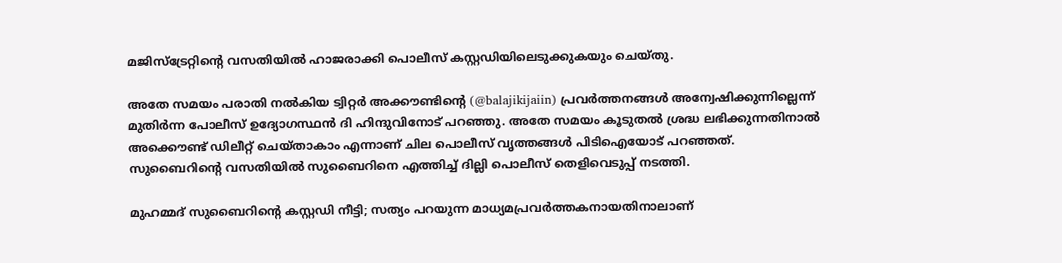മജിസ്ട്രേറ്റിന്‍റെ വസതിയില്‍ ഹാജരാക്കി പൊലീസ് കസ്റ്റഡിയിലെടുക്കുകയും ചെയ്തു.

അതേ സമയം പരാതി നല്‍കിയ ട്വിറ്റര്‍ അക്കൗണ്ടിന്റെ (@balajikijaiin) പ്രവര്‍ത്തനങ്ങള്‍ അന്വേഷിക്കുന്നില്ലെന്ന് മുതിര്‍ന്ന പോലീസ് ഉദ്യോഗസ്ഥന്‍ ദി ഹിന്ദുവിനോട് പറഞ്ഞു. അതേ സമയം കൂടുതല്‍‍ ശ്രദ്ധ ലഭിക്കുന്നതിനാല്‍ അക്കൌണ്ട് ഡിലീറ്റ് ചെയ്താകാം എന്നാണ് ചില പൊലീസ് വൃത്തങ്ങള്‍ പിടിഐയോട് പറഞ്ഞത്. സുബൈറിന്റെ വസതിയില്‍ സുബൈറിനെ എത്തിച്ച്‌ ദില്ലി പൊലീസ് തെളിവെടുപ്പ് നടത്തി.

മുഹമ്മദ് സുബൈറിന്‍റെ കസ്റ്റ‍ഡി നീട്ടി; സത്യം പറയുന്ന മാധ്യമപ്രവര്‍ത്തകനായതിനാലാണ്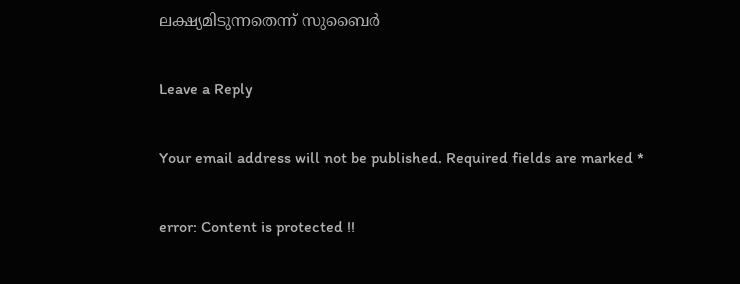ലക്ഷ്യമിടുന്നതെന്ന് സുബൈര്‍

Leave a Reply

Your email address will not be published. Required fields are marked *

error: Content is protected !!